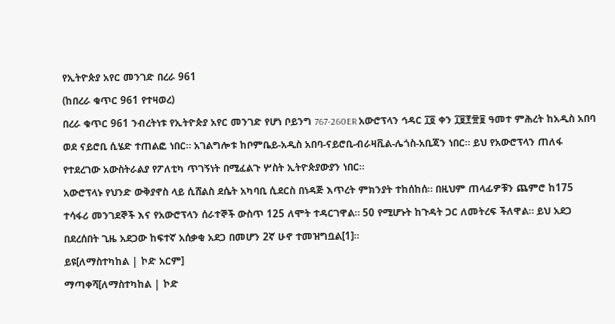የኢትዮጵያ አየር መንገድ በረራ 961
(ከበረራ ቁጥር 961 የተዛወረ)
በረራ ቁጥር 961 ንብረትነቱ የኢትዮጵያ አየር መንገድ የሆነ ቦይንግ 767-260ER አውሮፕላን ኅዳር ፲፬ ቀን ፲፱፻፹፱ ዓመተ ምሕረት ከአዲስ አበባ ወደ ናይሮቢ ሲሄድ ተጠልፎ ነበር። አገልግሎቱ ከቦምቤይ-አዲስ አበባ-ናይሮቢ-ብራዛቪል-ሌጎስ-አቢጃን ነበር። ይህ የአውሮፕላን ጠለፋ የተደረገው አውስትራልያ የፖለቲካ ጥገኝነት በሚፈልጉ ሦስት ኢትዮጵያውያን ነበር።
አውሮፕላኑ የህንድ ውቅያኖስ ላይ ሲሸልስ ደሴት አካባቢ ሲደርስ በነዳጅ እጥረት ምክንያት ተከሰከሰ። በዚህም ጠላፊዎቹን ጨምሮ ከ175 ተሳፋሪ መንገደኞች እና የአውሮፕላን ሰራተኞች ውስጥ 125 ለሞት ተዳርገዋል። 50 የሚሆኑት ከጉዳት ጋር ለመትረፍ ችለዋል። ይህ አደጋ በደረሰበት ጊዜ አደጋው ከፍተኛ አሰቃቂ አደጋ በመሆን 2ኛ ሁኖ ተመዝግቧል[1]።
ይዩ[ለማስተካከል | ኮድ አርም]
ማጣቀሻ[ለማስተካከል | ኮድ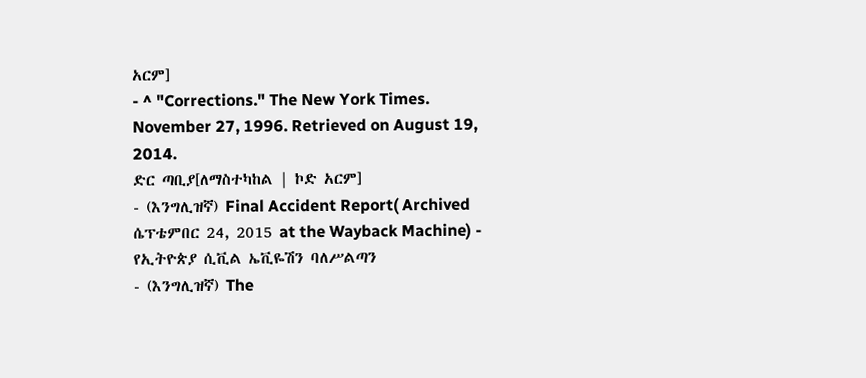አርም]
- ^ "Corrections." The New York Times. November 27, 1996. Retrieved on August 19, 2014.
ድር ጣቢያ[ለማስተካከል | ኮድ አርም]
- (እንግሊዝኛ) Final Accident Report( Archived ሴፕቴምበር 24, 2015 at the Wayback Machine) - የኢትዮጵያ ሲቪል ኤቪዬሽን ባለሥልጣን
- (እንግሊዝኛ) The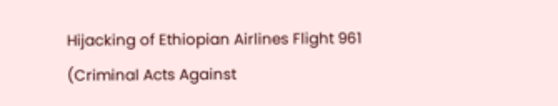Hijacking of Ethiopian Airlines Flight 961 (Criminal Acts Against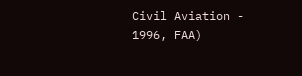Civil Aviation - 1996, FAA)